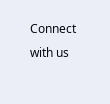Connect with us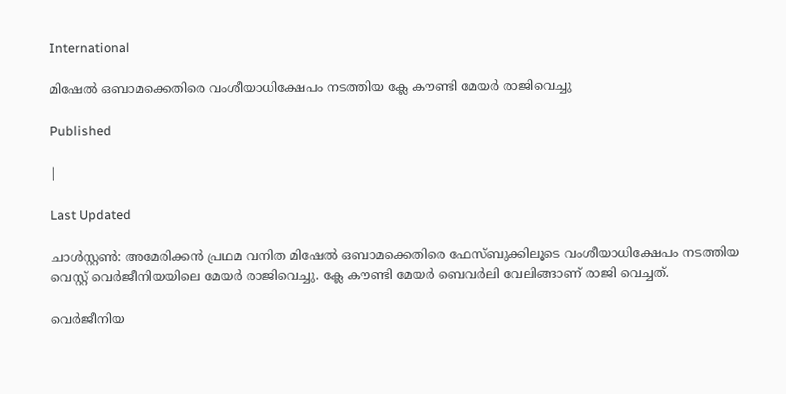International

മിഷേല്‍ ഒബാമക്കെതിരെ വംശീയാധിക്ഷേപം നടത്തിയ ക്ലേ കൗണ്ടി മേയര്‍ രാജിവെച്ചു

Published

|

Last Updated

ചാള്‍സ്റ്റണ്‍: അമേരിക്കന്‍ പ്രഥമ വനിത മിഷേല്‍ ഒബാമക്കെതിരെ ഫേസ്ബുക്കിലൂടെ വംശീയാധിക്ഷേപം നടത്തിയ വെസ്റ്റ് വെര്‍ജീനിയയിലെ മേയര്‍ രാജിവെച്ചു. ക്ലേ കൗണ്ടി മേയര്‍ ബെവര്‍ലി വേലിങ്ങാണ് രാജി വെച്ചത്.

വെര്‍ജീനിയ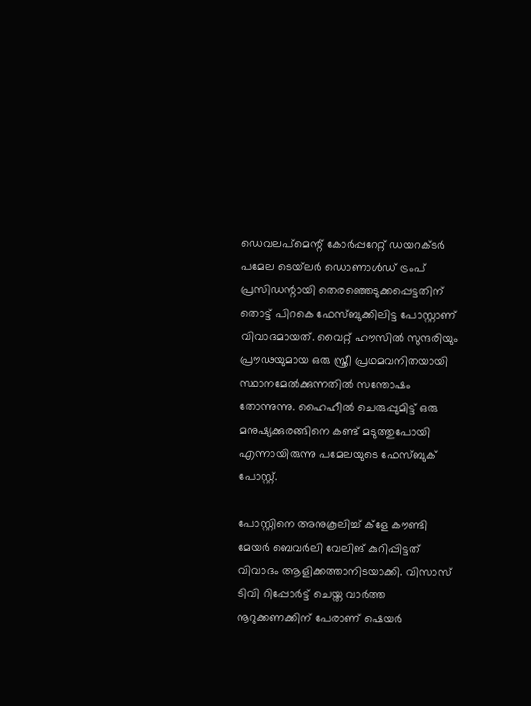ഡെവലപ്‌മെന്റ് കോര്‍പ്പറേറ്റ് ഡയറക്ടര്‍ പമേല ടെയ്‌ലര്‍ ഡൊണാള്‍ഡ് ട്രംപ് പ്രസിഡന്റായി തെരഞ്ഞെടുക്കപ്പെട്ടതിന് തൊട്ട് പിറകെ ഫേസ്ബുക്കിലിട്ട പോസ്റ്റാണ് വിവാദമായത്. വൈറ്റ് ഹൗസില്‍ സുന്ദരിയും പ്രൗഢയുമായ ഒരു സ്ത്രീ പ്രഥമവനിതയായി സ്ഥാനമേല്‍ക്കുന്നതില്‍ സന്തോഷം തോന്നുന്നു. ഹൈഹീല്‍ ചെരുപ്പുമിട്ട് ഒരു മനുഷ്യക്കുരങ്ങിനെ കണ്ട് മടുത്തുപോയി എന്നായിരുന്നു പമേലയുടെ ഫേസ്ബുക് പോസ്റ്റ്.

പോസ്റ്റിനെ അനുകൂലിച്ച് ക്‌ളേ കൗണ്ടി മേയര്‍ ബെവര്‍ലി വേലിങ് കുറിപ്പിട്ടത് വിവാദം ആളിക്കത്താനിടയാക്കി. വിസാസ് ടിവി റിപ്പോര്‍ട്ട് ചെയ്ത വാര്‍ത്ത നൂറുക്കണക്കിന് പേരാണ് ഷെയര്‍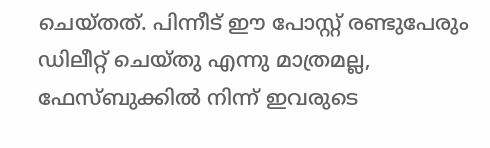ചെയ്തത്. പിന്നീട് ഈ പോസ്റ്റ് രണ്ടുപേരും ഡിലീറ്റ് ചെയ്തു എന്നു മാത്രമല്ല, ഫേസ്ബുക്കില്‍ നിന്ന് ഇവരുടെ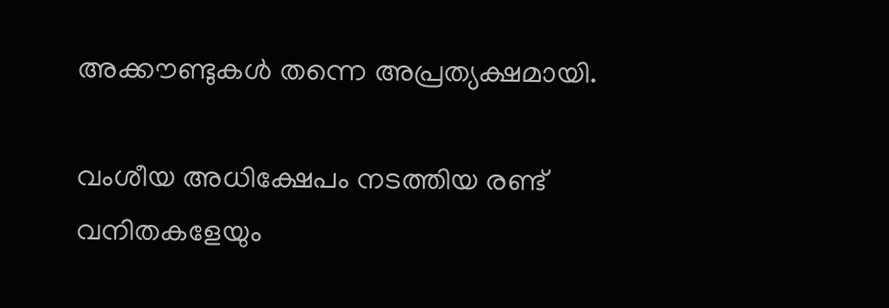അക്കൗണ്ടുകള്‍ തന്നെ അപ്രത്യക്ഷമായി.

വംശീയ അധിക്ഷേപം നടത്തിയ രണ്ട് വനിതകളേയും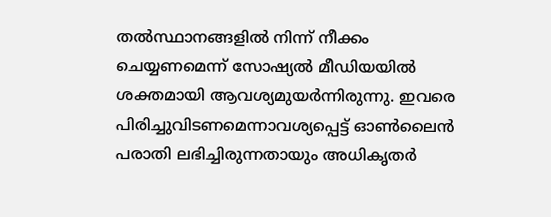തല്‍സ്ഥാനങ്ങളില്‍ നിന്ന് നീക്കം ചെയ്യണമെന്ന് സോഷ്യല്‍ മീഡിയയില്‍ ശക്തമായി ആവശ്യമുയര്‍ന്നിരുന്നു. ഇവരെ പിരിച്ചുവിടണമെന്നാവശ്യപ്പെട്ട് ഓണ്‍ലൈന്‍ പരാതി ലഭിച്ചിരുന്നതായും അധികൃതര്‍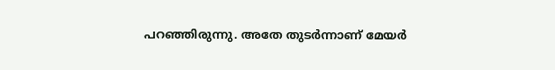പറഞ്ഞിരുന്നു. അതേ തുടര്‍ന്നാണ് മേയര്‍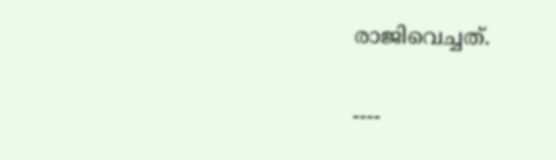രാജിവെച്ചത്.

----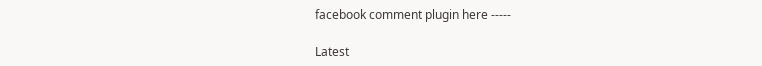facebook comment plugin here -----

Latest